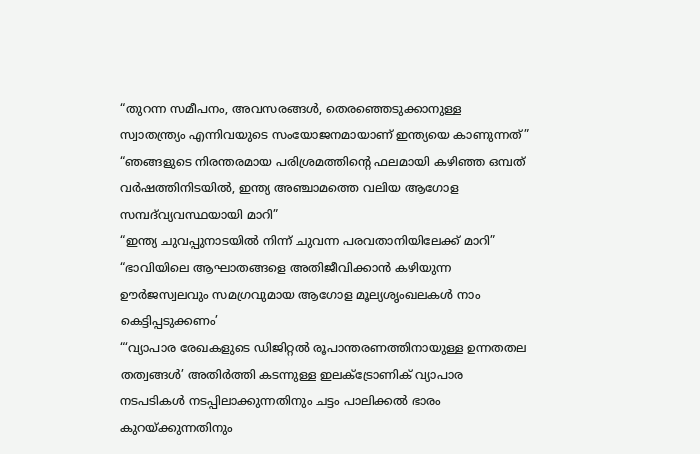“തുറന്ന സമീപനം, അവസരങ്ങൾ, തെരഞ്ഞെടുക്കാനുള്ള സ്വാതന്ത്ര്യം എന്നിവയുടെ സംയോജനമായാണ് ഇന്ത്യയെ കാണുന്നത്”
“ഞങ്ങളുടെ നിരന്തരമായ പരിശ്രമത്തിന്റെ ഫലമായി കഴിഞ്ഞ ഒമ്പത് വർഷത്തിനിടയിൽ, ഇന്ത്യ അഞ്ചാമത്തെ വലിയ ആഗോള സമ്പദ്‌വ്യവസ്ഥയായി മാറി”
“ഇന്ത്യ ചുവപ്പുനാടയിൽ നിന്ന് ചുവന്ന പരവതാനിയിലേക്ക് മാറി”
“ഭാവിയിലെ ആഘാതങ്ങളെ അതിജീവിക്കാൻ കഴിയുന്ന ഊർജസ്വലവും സമഗ്രവുമായ ആഗോള മൂല്യശൃംഖലകൾ നാം കെട്ടിപ്പടുക്കണം’
“‘വ്യാപാര രേഖകളുടെ ഡിജിറ്റൽ രൂപാന്തരണത്തിനായുള്ള ഉന്നതതല തത്വങ്ങൾ’ അതിർത്തി കടന്നുള്ള ഇലക്ട്രോണിക് വ്യാപാര നടപടികൾ നടപ്പിലാക്കുന്നതിനും ചട്ടം പാലിക്കൽ ഭാരം കുറയ്ക്കുന്നതിനും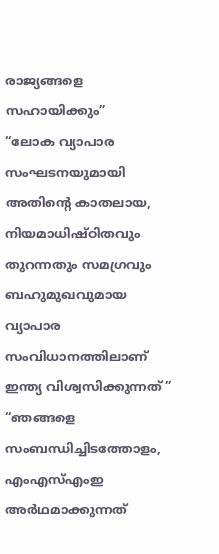രാജ്യങ്ങളെ സഹായിക്കും”
“ലോക വ്യാപാര സംഘടനയുമായി അതിന്റെ കാതലായ, നിയമാധിഷ്ഠിതവും തുറന്നതും സമഗ്രവും ബഹുമുഖവുമായ വ്യാപാര സംവിധാനത്തിലാണ് ഇന്ത്യ വിശ്വസിക്കുന്നത്”
“ഞങ്ങളെ സംബന്ധിച്ചിടത്തോളം, എംഎസ്എംഇ അർഥമാക്കുന്നത്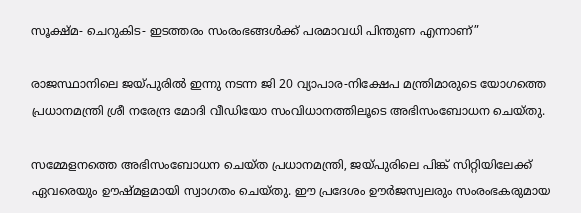സൂക്ഷ്മ- ചെറുകിട- ഇടത്തരം സംരംഭങ്ങൾക്ക് പരമാവധി പിന്തുണ എന്നാണ്”

രാജസ്ഥാനിലെ ജയ്പുരിൽ ഇന്നു നടന്ന ജി 20 വ്യാപാര-നിക്ഷേപ മന്ത്രിമാരുടെ യോഗത്തെ പ്രധാനമന്ത്രി ശ്രീ നരേന്ദ്ര മോദി വീഡിയോ സംവിധാനത്തിലൂടെ അഭിസംബോധന ചെയ്തു.

സമ്മേളനത്തെ അഭിസംബോധന ചെയ്ത പ്രധാനമന്ത്രി, ജയ്പുരിലെ പിങ്ക് സിറ്റിയിലേക്ക് ഏവരെയും ഊഷ്മളമായി സ്വാഗതം ചെയ്തു. ഈ പ്രദേശം ഊർജസ്വലരും സംരംഭകരുമായ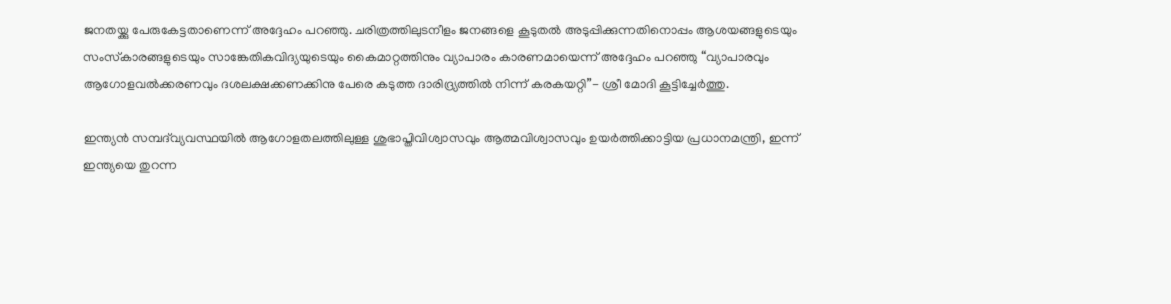ജനതയ്ക്കു പേരുകേട്ടതാണെന്ന് അദ്ദേഹം പറഞ്ഞു. ചരിത്രത്തിലുടനീളം ജനങ്ങളെ കൂടുതൽ അടുപ്പിക്കുന്നതിനൊപ്പം ആശയങ്ങളുടെയും സംസ്‌കാരങ്ങളുടെയും സാങ്കേതികവിദ്യയുടെയും കൈമാറ്റത്തിനും വ്യാപാരം കാരണമായെന്ന് അദ്ദേഹം പറഞ്ഞു “വ്യാപാരവും ആഗോളവൽക്കരണവും ദശലക്ഷക്കണക്കിനു പേരെ കടുത്ത ദാരിദ്ര്യത്തിൽ നിന്ന് കരകയറ്റി”- ശ്രീ മോദി കൂട്ടിച്ചേർത്തു.

ഇന്ത്യൻ സമ്പദ്‌വ്യവസ്ഥയിൽ ആഗോളതലത്തിലുള്ള ശുഭാപ്തിവിശ്വാസവും ആത്മവിശ്വാസവും ഉയർത്തിക്കാട്ടിയ പ്രധാനമന്ത്രി, ഇന്ന് ഇന്ത്യയെ തുറന്ന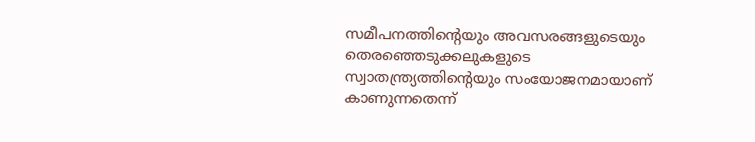സമീപനത്തിന്റെയും അവസരങ്ങളുടെയും തെരഞ്ഞെടുക്കലുകളുടെ സ്വാതന്ത്ര്യത്തിന്റെയും സംയോജനമായാണ് കാണുന്നതെന്ന്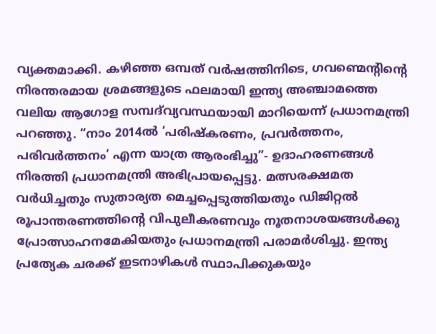വ്യക്തമാക്കി. കഴിഞ്ഞ ഒമ്പത് വർഷത്തിനിടെ, ഗവണ്മെന്റിന്റെ നിരന്തരമായ ശ്രമങ്ങളുടെ ഫലമായി ഇന്ത്യ അഞ്ചാമത്തെ വലിയ ആഗോള സമ്പദ്‌വ്യവസ്ഥയായി മാറിയെന്ന് പ്രധാനമന്ത്രി പറഞ്ഞു. “നാം 2014ൽ ‘പരിഷ്കരണം, പ്രവർത്തനം, പരിവർത്തനം’ എന്ന യാത്ര ആരംഭിച്ചു”- ഉദാഹരണങ്ങൾ നിരത്തി പ്രധാനമന്ത്രി അഭിപ്രായപ്പെട്ടു. മത്സരക്ഷമത വർധിച്ചതും സുതാര്യത മെച്ചപ്പെടുത്തിയതും ഡിജിറ്റൽ രൂപാന്തരണത്തിന്റെ വിപുലീകരണവും നൂതനാശയങ്ങൾക്കു പ്രോത്സാഹനമേകിയതും പ്രധാനമന്ത്രി പരാമർശിച്ചു. ഇന്ത്യ പ്രത്യേക ചരക്ക് ഇടനാഴികൾ സ്ഥാപിക്കുകയും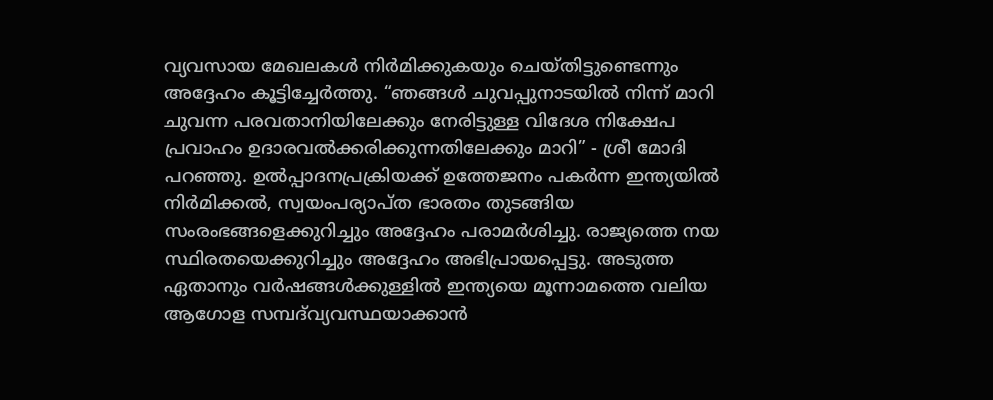വ്യവസായ മേഖലകൾ നിർമിക്കുകയും ചെയ്തിട്ടുണ്ടെന്നും അദ്ദേഹം കൂട്ടിച്ചേർത്തു. “ഞങ്ങൾ ചുവപ്പുനാടയിൽ നിന്ന് മാറി ചുവന്ന പരവതാനിയിലേക്കും നേരിട്ടുള്ള വിദേശ നിക്ഷേപ പ്രവാഹം ഉദാരവൽക്കരിക്കുന്നതിലേക്കും മാറി” - ശ്രീ മോദി പറഞ്ഞു. ഉൽപ്പാദനപ്രക്രിയക്ക് ഉത്തേജനം പകർന്ന ഇന്ത്യയിൽ നിർമിക്കൽ, സ്വയംപര്യാപ്ത ഭാരതം തുടങ്ങിയ സംരംഭങ്ങളെക്കുറിച്ചും അദ്ദേഹം പരാമർശിച്ചു. രാജ്യത്തെ നയ സ്ഥിരതയെക്കുറിച്ചും അദ്ദേഹം അഭിപ്രായപ്പെട്ടു. അടുത്ത ഏതാനും വർഷങ്ങൾക്കുള്ളിൽ ഇന്ത്യയെ മൂന്നാമത്തെ വലിയ ആഗോള സമ്പദ്‌വ്യവസ്ഥയാക്കാൻ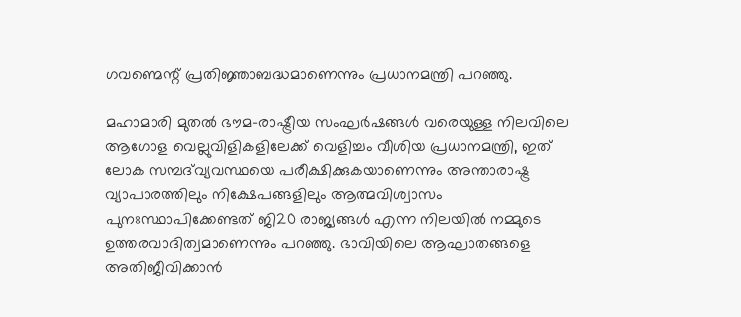ഗവണ്മെന്റ് പ്രതിജ്ഞാബദ്ധമാണെന്നും പ്രധാനമന്ത്രി പറഞ്ഞു.

മഹാമാരി മുതൽ ഭൗമ-രാഷ്ട്രീയ സംഘർഷങ്ങൾ വരെയുള്ള നിലവിലെ ആഗോള വെല്ലുവിളികളിലേക്ക് വെളിച്ചം വീശിയ പ്രധാനമന്ത്രി, ഇത് ലോക സമ്പദ്‌വ്യവസ്ഥയെ പരീക്ഷിക്കുകയാണെന്നും അന്താരാഷ്ട്ര വ്യാപാരത്തിലും നിക്ഷേപങ്ങളിലും ആത്മവിശ്വാസം പുനഃസ്ഥാപിക്കേണ്ടത് ജി20 രാജ്യങ്ങൾ എന്ന നിലയിൽ നമ്മുടെ ഉത്തരവാദിത്വമാണെന്നും പറഞ്ഞു. ഭാവിയിലെ ആഘാതങ്ങളെ അതിജീവിക്കാൻ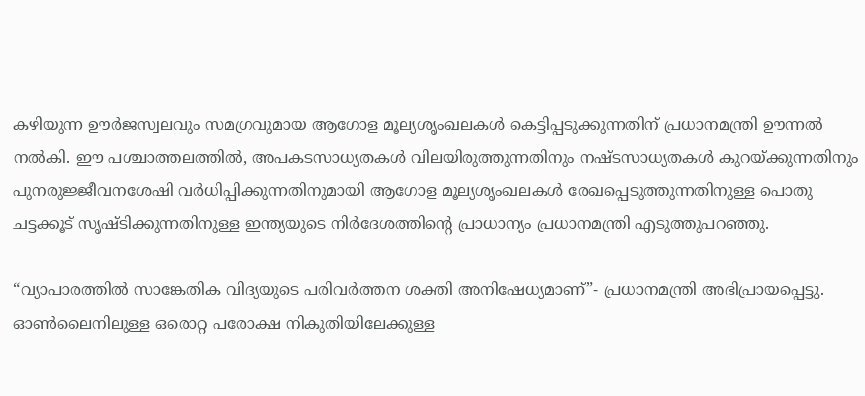കഴിയുന്ന ഊർജസ്വലവും സമഗ്രവുമായ ആഗോള മൂല്യശൃംഖലകൾ കെട്ടിപ്പടുക്കുന്നതിന് പ്രധാനമന്ത്രി ഊന്നൽ നൽകി. ഈ പശ്ചാത്തലത്തിൽ, അപകടസാധ്യതകൾ വിലയിരുത്തുന്നതിനും നഷ്ടസാധ്യതകൾ കുറയ്ക്കുന്നതിനും പുനരുജ്ജീവനശേഷി വർധിപ്പിക്കുന്നതിനുമായി ആഗോള മൂല്യശൃംഖലകൾ രേഖപ്പെടുത്തുന്നതിനുള്ള പൊതു ചട്ടക്കൂട് സൃഷ്ടിക്കുന്നതിനുള്ള ഇന്ത്യയുടെ നിർദേശത്തിന്റെ പ്രാധാന്യം പ്രധാനമന്ത്രി എടുത്തുപറഞ്ഞു.

“വ്യാപാരത്തിൽ സാങ്കേതിക വിദ്യയുടെ പരിവർത്തന ശക്തി അനിഷേധ്യമാണ്”- പ്രധാനമന്ത്രി അഭിപ്രായപ്പെട്ടു. ഓൺലൈനിലുള്ള ഒരൊറ്റ പരോക്ഷ നികുതിയിലേക്കുള്ള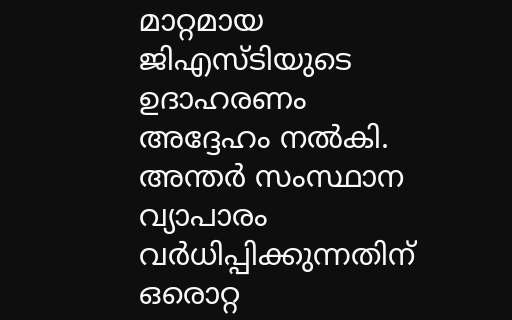മാറ്റമായ ജിഎസ്‌ടിയുടെ ഉദാഹരണം അദ്ദേഹം നൽകി.  അന്തർ സംസ്ഥാന വ്യാപാരം വർധിപ്പിക്കുന്നതിന് ഒരൊറ്റ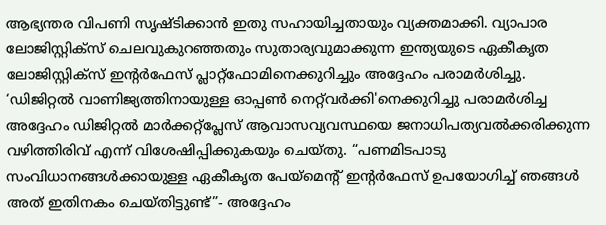ആഭ്യന്തര വിപണി സൃഷ്ടിക്കാൻ ഇതു സഹായിച്ചതായും വ്യക്തമാക്കി. വ്യാപാര ലോജിസ്റ്റിക്സ് ചെലവുകുറഞ്ഞതും സുതാര്യവുമാക്കുന്ന ഇന്ത്യയുടെ ഏകീകൃത ലോജിസ്റ്റിക്‌സ് ഇന്റർഫേസ് പ്ലാറ്റ്‌ഫോമിനെക്കുറിച്ചും അദ്ദേഹം പരാമർശിച്ചു. ‘ഡിജിറ്റൽ വാണിജ്യത്തിനായുള്ള ഓപ്പൺ നെറ്റ്‌വർക്കി'നെക്കുറിച്ചു പരാമർശിച്ച അദ്ദേഹം ഡിജിറ്റൽ മാർക്കറ്റ്പ്ലേസ് ആവാസവ്യവസ്ഥയെ ജനാധിപത്യവൽക്കരിക്കുന്ന വഴിത്തിരിവ് എന്ന് വിശേഷിപ്പിക്കുകയും ചെയ്തു. “പണമിടപാടു സംവിധാനങ്ങൾക്കായുള്ള ഏകീകൃത പേയ്‌മെന്റ് ഇന്റർഫേസ് ഉപയോഗിച്ച് ഞങ്ങൾ അത് ഇതിനകം ചെയ്തിട്ടുണ്ട്”- അദ്ദേഹം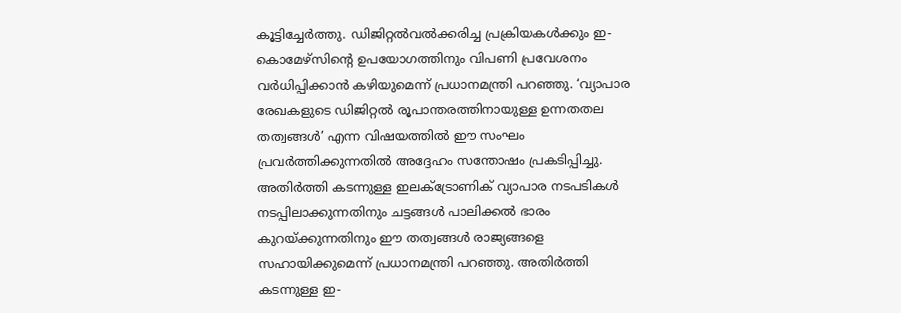കൂട്ടിച്ചേർത്തു. ഡിജിറ്റൽവൽക്കരിച്ച പ്രക്രിയകൾക്കും ഇ-കൊമേഴ്‌സിന്റെ ഉപയോഗത്തിനും വിപണി പ്രവേശനം വർധിപ്പിക്കാൻ കഴിയുമെന്ന് പ്രധാനമന്ത്രി പറഞ്ഞു. ‘വ്യാപാര രേഖകളുടെ ഡിജിറ്റൽ രൂപാന്തരത്തിനായുള്ള ഉന്നതതല തത്വങ്ങൾ’ എന്ന വിഷയത്തിൽ ഈ സംഘം പ്രവർത്തിക്കുന്നതിൽ അദ്ദേഹം സന്തോഷം പ്രകടിപ്പിച്ചു. അതിർത്തി കടന്നുള്ള ഇലക്ട്രോണിക് വ്യാപാര നടപടികൾ നടപ്പിലാക്കുന്നതിനും ചട്ടങ്ങൾ പാലിക്കൽ ഭാരം കുറയ്ക്കുന്നതിനും ഈ തത്വങ്ങൾ രാജ്യങ്ങളെ സഹായിക്കുമെന്ന് പ്രധാനമന്ത്രി പറഞ്ഞു. അതിർത്തി കടന്നുള്ള ഇ-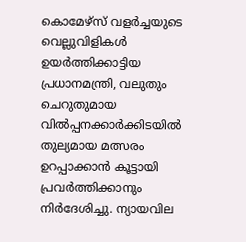കൊമേഴ്‌സ് വളർച്ചയുടെ വെല്ലുവിളികൾ ഉയർത്തിക്കാട്ടിയ പ്രധാനമന്ത്രി, വലുതും ചെറുതുമായ വിൽപ്പനക്കാർക്കിടയിൽ തുല്യമായ മത്സരം ഉറപ്പാക്കാൻ കൂട്ടായി പ്രവർത്തിക്കാനും നിർദേശിച്ചു. ന്യായവില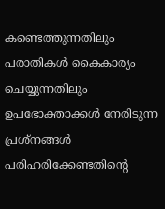കണ്ടെത്തുന്നതിലും പരാതികൾ കൈകാര്യം ചെയ്യുന്നതിലും ഉപഭോക്താക്കൾ നേരിടുന്ന പ്രശ്നങ്ങൾ പരിഹരിക്കേണ്ടതിന്റെ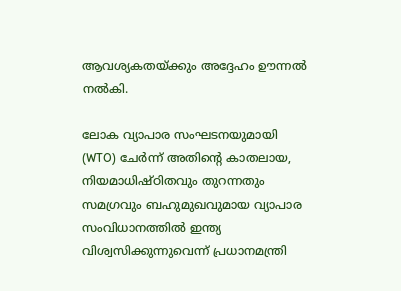ആവശ്യകതയ്ക്കും അദ്ദേഹം ഊന്നൽ നൽകി.

ലോക വ്യാപാര സംഘടനയുമായി (WTO) ചേർന്ന് അതിന്റെ കാതലായ, നിയമാധിഷ്ഠിതവും തുറന്നതും സമഗ്രവും ബഹുമുഖവുമായ വ്യാപാര സംവിധാനത്തിൽ ഇന്ത്യ വിശ്വസിക്കുന്നുവെന്ന് പ്രധാനമന്ത്രി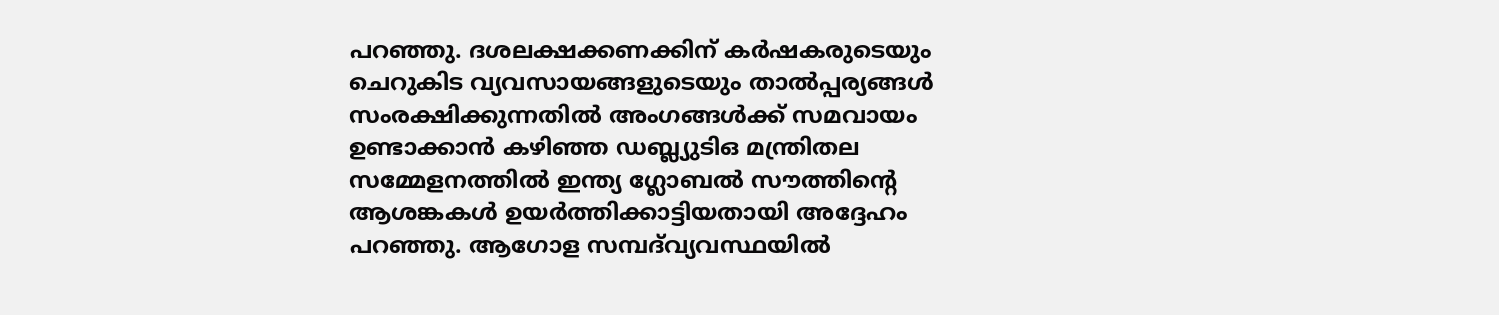പറഞ്ഞു. ദശലക്ഷക്കണക്കിന് കർഷകരുടെയും ചെറുകിട വ്യവസായങ്ങളുടെയും താൽപ്പര്യങ്ങൾ സംരക്ഷിക്കുന്നതിൽ അംഗങ്ങൾക്ക് സമവായം ഉണ്ടാക്കാൻ കഴിഞ്ഞ ഡബ്ല്യുടിഒ മന്ത്രിതല സമ്മേളനത്തിൽ ഇന്ത്യ ഗ്ലോബൽ സൗത്തിന്റെ ആശങ്കകൾ ഉയർത്തി‌ക്കാട്ടിയതായി അദ്ദേഹം പറഞ്ഞു. ആഗോള സമ്പദ്‌വ്യവസ്ഥയിൽ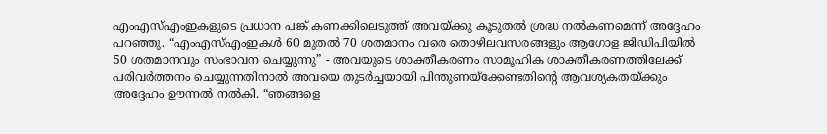എംഎസ്എംഇകളുടെ പ്രധാന പങ്ക് കണക്കിലെടുത്ത് അവയ്ക്കു കൂടുതൽ ശ്രദ്ധ നൽകണമെന്ന് അദ്ദേഹം പറഞ്ഞു. “എംഎസ്എംഇകൾ 60 മുതൽ 70 ശതമാനം വരെ തൊഴിലവസരങ്ങളും ആഗോള ജിഡിപിയിൽ 50 ശതമാനവും സംഭാവന ചെയ്യുന്നു” - അവയുടെ ശാക്തീകരണം സാമൂഹിക ശാക്തീകരണത്തിലേക്ക് പരിവർത്തനം ചെയ്യുന്നതിനാൽ അവയെ തുടർച്ചയായി പിന്തുണയ്ക്കേണ്ടതിന്റെ ആവശ്യകതയ്ക്കും അദ്ദേഹം ഊന്നൽ നൽകി. “ഞങ്ങളെ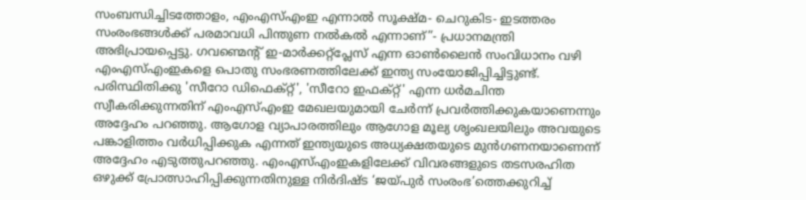സംബന്ധിച്ചിടത്തോളം, എംഎസ്എംഇ എന്നാൽ സൂക്ഷ്മ- ചെറുകിട- ഇടത്തരം സംരംഭങ്ങൾക്ക് പരമാവധി പിന്തുണ നൽകൽ എന്നാണ്”- പ്രധാനമന്ത്രി അഭിപ്രായപ്പെട്ടു. ഗവണ്മെന്റ് ഇ-മാർക്കറ്റ്‌പ്ലേസ് എന്ന ഓൺലൈൻ സംവിധാനം വഴി എംഎസ്‌എംഇകളെ പൊതു സംഭരണത്തിലേക്ക് ഇന്ത്യ സംയോജിപ്പിച്ചിട്ടുണ്ട്. പരിസ്ഥിതിക്കു 'സീറോ ഡിഫെക്റ്റ്', 'സീറോ ഇഫക്റ്റ്' എന്ന ധർമചിന്ത സ്വീകരിക്കുന്നതിന് എംഎസ്എംഇ മേഖലയുമായി ചേർന്ന് പ്രവർത്തിക്കുകയാണെന്നും അദ്ദേഹം പറഞ്ഞു. ആഗോള വ്യാപാരത്തിലും ആഗോള മൂല്യ ശൃംഖലയിലും അവയുടെ പങ്കാളിത്തം വർധിപ്പിക്കുക എന്നത് ഇന്ത്യയുടെ അധ്യക്ഷതയുടെ മുൻ‌ഗണനയാണെന്ന് അദ്ദേഹം എടുത്തുപറഞ്ഞു. എംഎസ്എംഇകളിലേക്ക് വിവരങ്ങളുടെ തടസരഹിത ഒഴുക്ക് പ്രോത്സാഹിപ്പിക്കുന്നതിനുള്ള നിർദിഷ്ട ‘ജയ്പുർ സംരംഭ’ത്തെക്കുറിച്ച്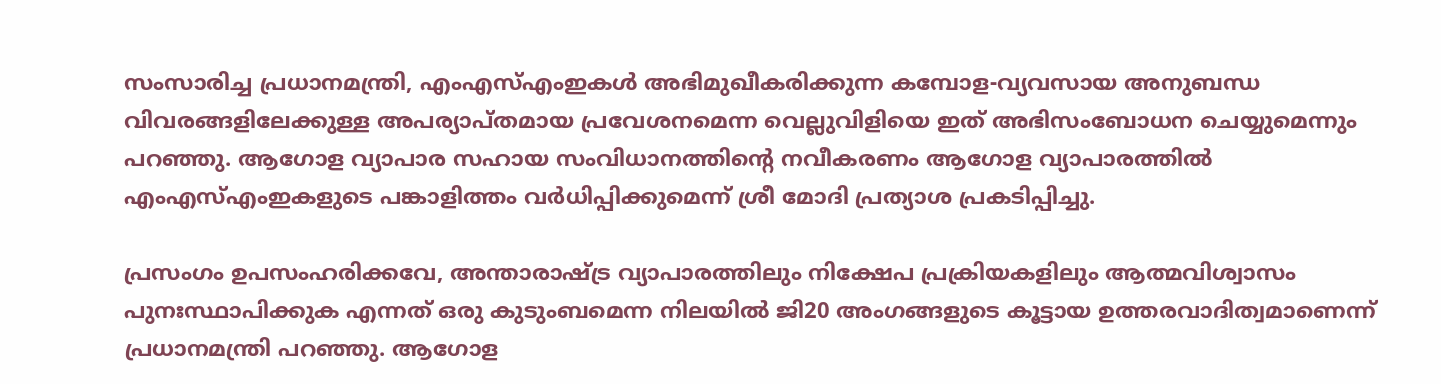സംസാരിച്ച പ്രധാനമന്ത്രി, എംഎസ്എംഇകൾ അഭിമുഖീകരിക്കുന്ന കമ്പോള-വ്യവസായ അനുബന്ധ വിവരങ്ങളിലേക്കുള്ള അപര്യാപ്തമായ പ്രവേശനമെന്ന വെല്ലുവിളിയെ ഇത് അഭിസംബോധന ചെയ്യുമെന്നും പറഞ്ഞു. ആഗോള വ്യാപാര സഹായ സംവിധാനത്തിന്റെ നവീകരണം ആഗോള വ്യാപാരത്തിൽ എംഎസ്എംഇകളുടെ പങ്കാളിത്തം വർധിപ്പിക്കുമെന്ന് ശ്രീ മോദി പ്രത്യാശ പ്രകടിപ്പിച്ചു.

പ്രസംഗം ഉപസംഹരിക്കവേ, അന്താരാഷ്ട്ര വ്യാപാരത്തിലും നിക്ഷേപ പ്രക്രിയകളിലും ആത്മവിശ്വാസം പുനഃസ്ഥാപിക്കുക എന്നത് ഒരു കുടുംബമെന്ന നിലയിൽ ജി20 അംഗങ്ങളുടെ കൂട്ടായ ഉത്തരവാദിത്വമാണെന്ന് പ്രധാനമന്ത്രി പറഞ്ഞു. ആഗോള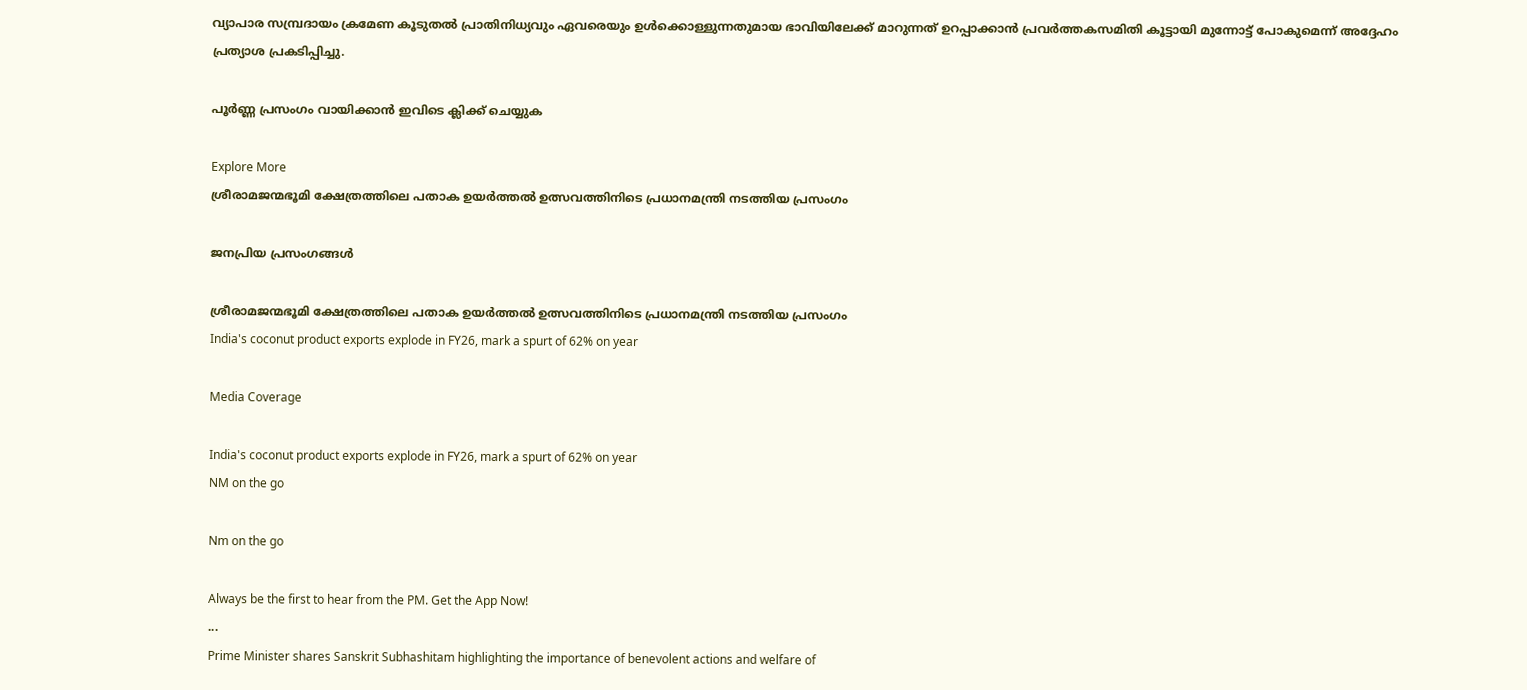വ്യാപാര സമ്പ്രദായം ക്രമേണ കൂടുതൽ പ്രാതിനിധ്യവും ഏവരെയും ഉൾക്കൊള്ളുന്നതുമായ ഭാവിയിലേക്ക് മാറുന്നത് ഉറപ്പാക്കാൻ പ്രവർത്തകസമിതി കൂട്ടായി മുന്നോട്ട് പോകുമെന്ന് അദ്ദേഹം പ്രത്യാശ പ്രകടിപ്പിച്ചു.

പൂർണ്ണ പ്രസംഗം വായിക്കാൻ ഇവിടെ ക്ലിക്ക് ചെയ്യുക

Explore More
ശ്രീരാമജന്മഭൂമി ക്ഷേത്രത്തിലെ പതാക ഉയർത്തൽ ഉത്സവത്തിനിടെ പ്രധാനമന്ത്രി നടത്തിയ പ്രസംഗം

ജനപ്രിയ പ്രസംഗങ്ങൾ

ശ്രീരാമജന്മഭൂമി ക്ഷേത്രത്തിലെ പതാക ഉയർത്തൽ ഉത്സവത്തിനിടെ പ്രധാനമന്ത്രി നടത്തിയ പ്രസംഗം
India's coconut product exports explode in FY26, mark a spurt of 62% on year

Media Coverage

India's coconut product exports explode in FY26, mark a spurt of 62% on year
NM on the go

Nm on the go

Always be the first to hear from the PM. Get the App Now!
...
Prime Minister shares Sanskrit Subhashitam highlighting the importance of benevolent actions and welfare of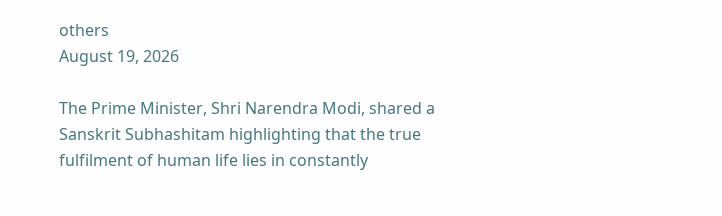others
August 19, 2026

The Prime Minister, Shri Narendra Modi, shared a Sanskrit Subhashitam highlighting that the true fulfilment of human life lies in constantly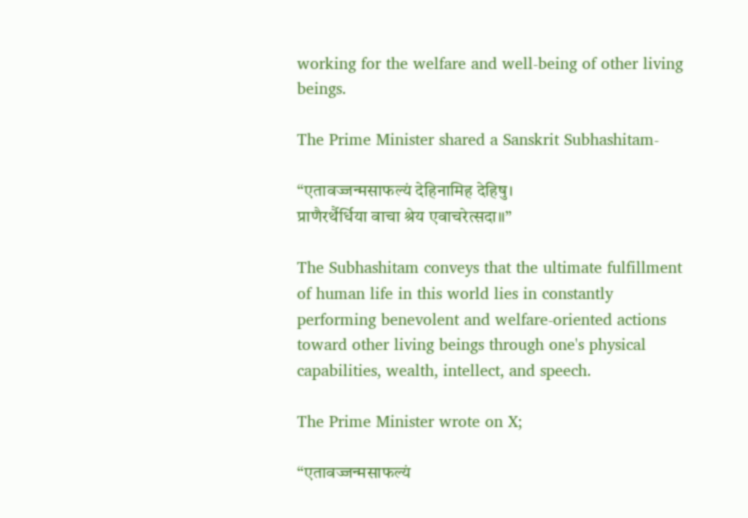working for the welfare and well-being of other living beings.

The Prime Minister shared a Sanskrit Subhashitam-

“एतावज्जन्मसाफल्यं देहिनामिह देहिषु।
प्राणैरर्थैर्धिया वाचा श्रेय एवाचरेत्सदा॥”

The Subhashitam conveys that the ultimate fulfillment of human life in this world lies in constantly performing benevolent and welfare-oriented actions toward other living beings through one's physical capabilities, wealth, intellect, and speech.

The Prime Minister wrote on X;

“एतावज्जन्मसाफल्यं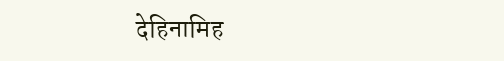देहिनामिह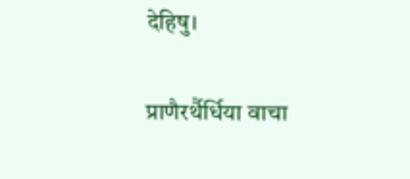देहिषु।

प्राणैरर्थैर्धिया वाचा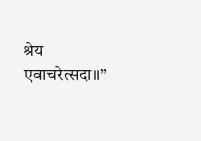श्रेय एवाचरेत्सदा॥”